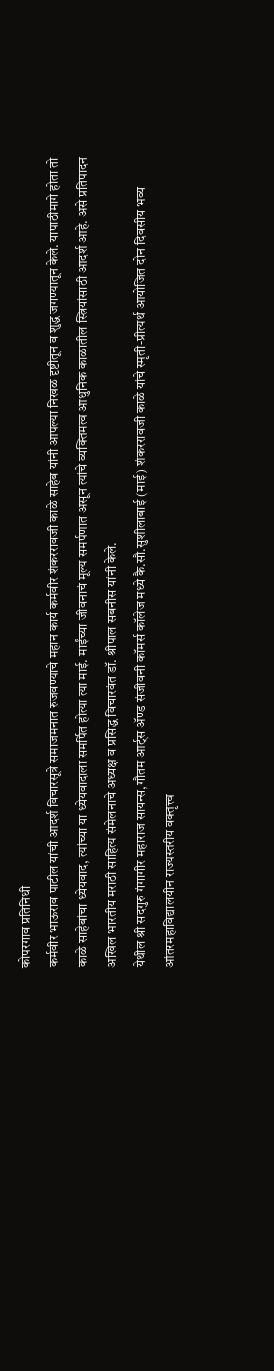कोपरगाव प्रतिनिधी
कर्मवीर भाऊराव पाटील यांची आदर्श विचारसूत्रे समाजमनात रुजवण्याचे महान कार्य कर्मवीर शंकररावजी काळे साहेब यांनी आपल्या निखळ दृष्टीतून व शुद्ध जगण्यातून केले. यापाठीमागे होता तो काळे साहेबांचा ध्येयवाद, त्यांच्या या ध्येयवादाला समर्पित होत्या त्या माई. माईंच्या जीवनाचं मूल्य समर्पणात असून त्यांचे व्यक्तिमत्व आधुनिक काळातील स्त्रियांसाठी आदर्श आहे. असे प्रतिपादन अखिल भारतीय मराठी साहित्य संमेलनाचे अध्यक्ष व प्रसिद्ध विचारवंत डॉ. श्रीपाल सबनीस यांनी केले.
येथील श्री सदगुरु गंगागीर महाराज सायन्स,गौतम आर्ट्स ॲण्ड संजीवनी कॉमर्स कॉलेज मध्ये कै.सौ.सुशीलाबाई (माई) शंकररावजी काळे यांचे स्मृती-प्रीत्यर्थ आयोजित दोन दिवसीय भव्य आंतरमहाविद्यालयीन राज्यस्तरीय वक्तृत्त्व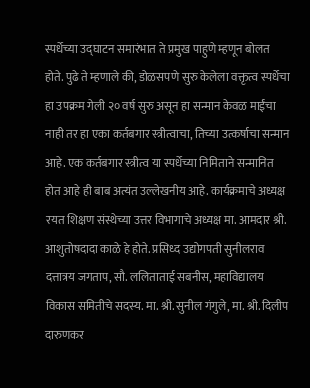स्पर्धेच्या उद्घाटन समारंभात ते प्रमुख पाहुणे म्हणून बोलत होते. पुढे ते म्हणाले की, डोळसपणे सुरु केलेला वक्तृत्व स्पर्धेचा हा उपक्रम गेली २० वर्ष सुरु असून हा सन्मान केवळ माईंचा नाही तर हा एका कर्तबगार स्त्रीत्वाचा, तिच्या उत्कर्षाचा सन्मान आहे. एक कर्तबगार स्त्रीत्व या स्पर्धेच्या निमिताने सन्मानित होत आहे ही बाब अत्यंत उल्लेखनीय आहे. कार्यक्रमाचे अध्यक्ष रयत शिक्षण संस्थेच्या उत्तर विभागाचे अध्यक्ष मा. आमदार श्री. आशुतोषदादा काळे हे होते. प्रसिध्द उद्योगपती सुनीलराव दत्तात्रय जगताप, सौ. ललिताताई सबनीस, महाविद्यालय विकास समितीचे सदस्य. मा. श्री. सुनील गंगुले, मा. श्री. दिलीप दारुणकर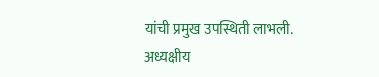यांची प्रमुख उपस्थिती लाभली. अध्यक्षीय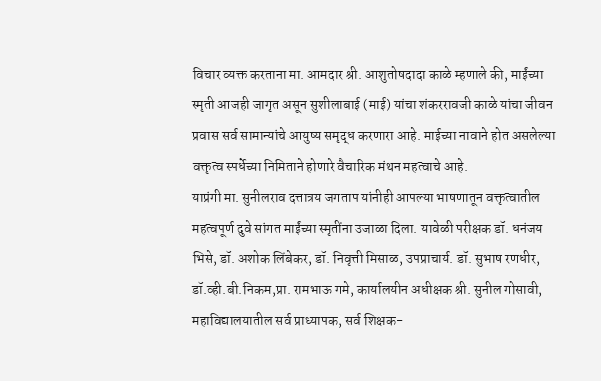विचार व्यक्त करताना मा. आमदार श्री. आशुतोषदादा काळे म्हणाले की, माईंच्या स्मृती आजही जागृत असून सुशीलाबाई (माई) यांचा शंकररावजी काळे यांचा जीवन प्रवास सर्व सामान्यांचे आयुष्य समृद्ध करणारा आहे. माईच्या नावाने होत असलेल्या वक्तृत्व स्पर्धेच्या निमिताने होणारे वैचारिक मंथन महत्वाचे आहे.
याप्रंगी मा. सुनीलराव दत्तात्रय जगताप यांनीही आपल्या भाषणातून वक्तृत्वातील महत्वपूर्ण दुवे सांगत माईंच्या स्मृतींना उजाळा दिला. यावेळी परीक्षक डॉ. धनंजय भिसे, डॉ. अशोक लिंबेकर, डॉ. निवृत्ती मिसाळ, उपप्राचार्य. डॉ. सुभाष रणधीर, डॉ.व्ही.बी.निकम,प्रा. रामभाऊ गमे, कार्यालयीन अधीक्षक श्री. सुनील गोसावी, महाविद्यालयातील सर्व प्राध्यापक, सर्व शिक्षक-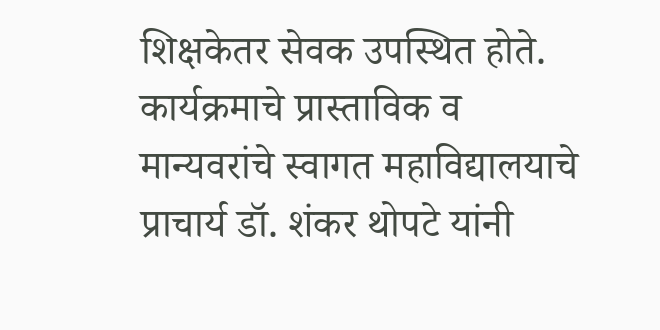शिक्षकेतर सेवक उपस्थित होते. कार्यक्रमाचे प्रास्ताविक व मान्यवरांचे स्वागत महाविद्यालयाचे प्राचार्य डॉ. शंकर थोपटे यांनी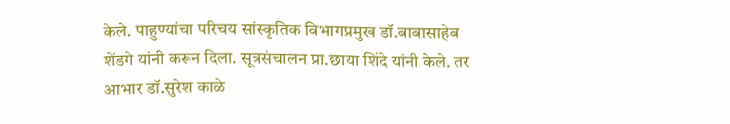केले. पाहुण्यांचा परिचय सांस्कृतिक विभागप्रमुख डॉ.बाबासाहेब शेंडगे यांनी करून दिला. सूत्रसंचालन प्रा.छाया शिंदे यांनी केले. तर आभार डॉ.सुरेश काळे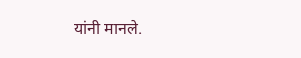यांनी मानले.